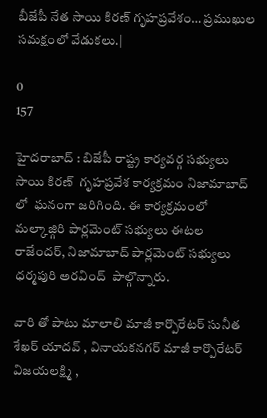బీజేపీ నేత సాయి కిరణ్ గృహప్రవేశం… ప్రముఖుల సమక్షంలో వేడుకలు.|

0
157

హైదరాబాద్ : బిజేపీ రాష్ట్ర కార్యవర్గ సభ్యులు సాయి కిరణ్  గృహప్రవేశ కార్యక్రమం నిజామాబాద్ లో  ఘనంగా జరిగింది. ఈ కార్యక్రమంలో మల్కాజ్గిరి పార్లమెంట్ సభ్యులు ఈటల రాజేందర్, నిజామాబాద్ పార్లమెంట్ సభ్యులు ధర్మపురి అరవింద్  పాల్గొన్నారు.

వారి తో పాటు మాలాలి మాజీ కార్పొరేటర్ సునీత శేఖర్ యాదవ్ , వినాయకనగర్ మాజీ కార్పొరేటర్ విజయలక్ష్మి ,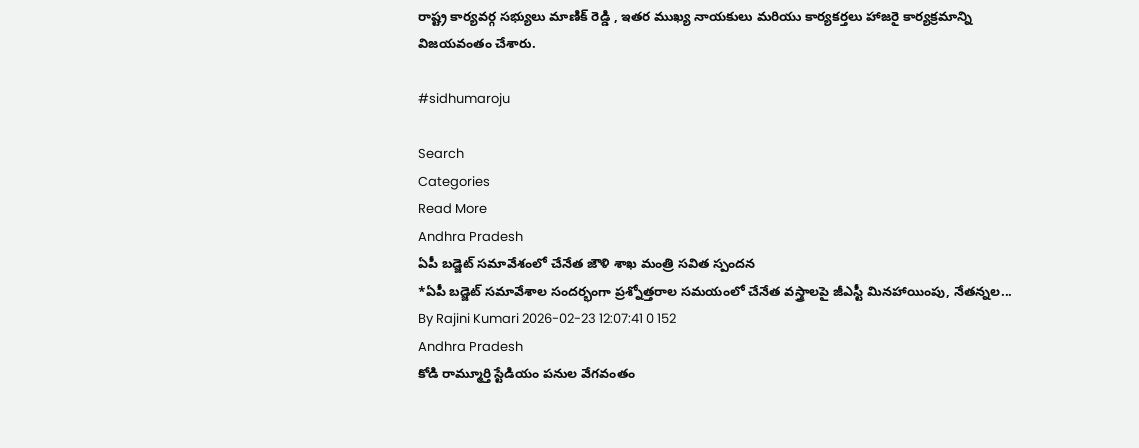రాష్ట్ర కార్యవర్గ సభ్యులు మాణిక్ రెడ్డి , ఇతర ముఖ్య నాయకులు మరియు కార్యకర్తలు హాజరై కార్యక్రమాన్ని విజయవంతం చేశారు.

#sidhumaroju

Search
Categories
Read More
Andhra Pradesh
ఏపీ బడ్జెట్ సమావేశంలో చేనేత జౌళి శాఖ మంత్రి సవిత స్పందన
*ఏపీ బడ్జెట్ సమావేశాల సందర్భంగా ప్రశ్నోత్తరాల సమయంలో చేనేత వస్త్రాలపై జీఎస్టీ మినహాయింపు, నేతన్నల...
By Rajini Kumari 2026-02-23 12:07:41 0 152
Andhra Pradesh
కోడి రామ్మూర్తి స్టేడియం పనుల వేగవంతం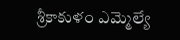శ్రీకాకుళం ఎమ్మెల్యే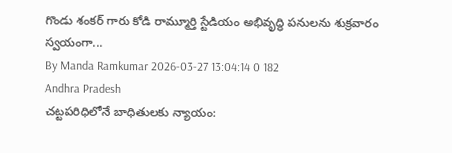గొండు శంకర్ గారు కోడి రామ్మూర్తి స్టేడియం అభివృద్ధి పనులను శుక్రవారం స్వయంగా...
By Manda Ramkumar 2026-03-27 13:04:14 0 182
Andhra Pradesh
చట్టపరిధిలోనే బాధితులకు న్యాయం: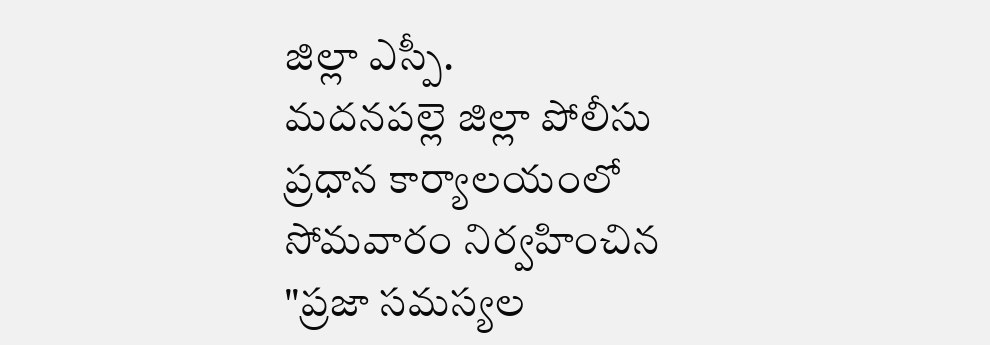జిల్లా ఎస్పీ.
మదనపల్లె జిల్లా పోలీసు ప్రధాన కార్యాలయంలో సోమవారం నిర్వహించిన "ప్రజా సమస్యల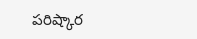పరిష్కార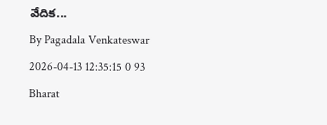వేదిక...
By Pagadala Venkateswar 2026-04-13 12:35:15 0 93
Bharat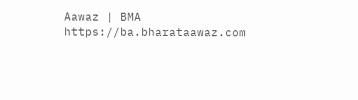Aawaz | BMA https://ba.bharataawaz.com